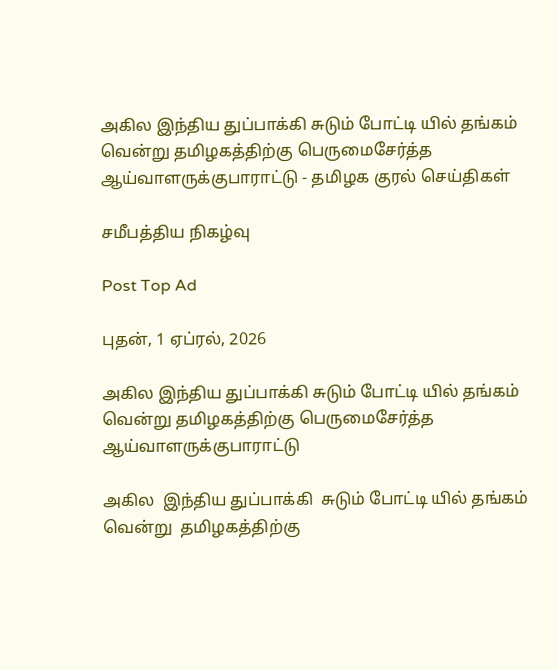அகில இந்திய துப்பாக்கி சுடும் போட்டி யில் தங்கம் வென்று தமிழகத்திற்கு பெருமைசேர்த்த ஆய்வாளருக்குபாராட்டு - தமிழக குரல் செய்திகள்

சமீபத்திய நிகழ்வு

Post Top Ad

புதன், 1 ஏப்ரல், 2026

அகில இந்திய துப்பாக்கி சுடும் போட்டி யில் தங்கம் வென்று தமிழகத்திற்கு பெருமைசேர்த்த ஆய்வாளருக்குபாராட்டு

அகில  இந்திய துப்பாக்கி  சுடும் போட்டி யில் தங்கம் வென்று  தமிழகத்திற்கு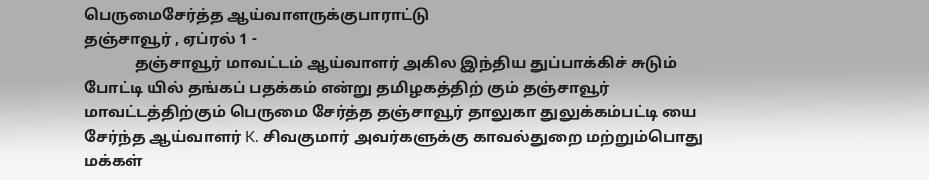பெருமைசேர்த்த ஆய்வாளருக்குபாராட்டு
தஞ்சாவூர் , ஏப்ரல் 1 -
             தஞ்சாவூர் மாவட்டம் ஆய்வாளர் அகில இந்திய துப்பாக்கிச் சுடும் போட்டி யில் தங்கப் பதக்கம் என்று தமிழகத்திற் கும் தஞ்சாவூர் மாவட்டத்திற்கும் பெருமை சேர்த்த தஞ்சாவூர் தாலுகா துலுக்கம்பட்டி யை சேர்ந்த ஆய்வாளர் K. சிவகுமார் அவர்களுக்கு காவல்துறை மற்றும்பொது மக்கள்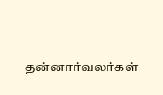தன்னார்வலர்கள்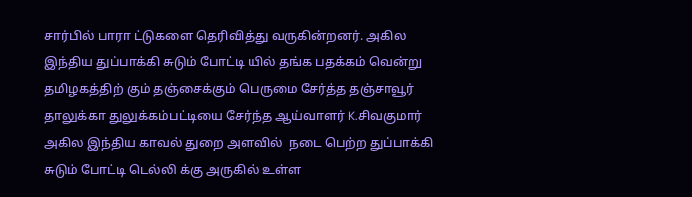சார்பில் பாரா ட்டுகளை தெரிவித்து வருகின்றனர். அகில இந்திய துப்பாக்கி சுடும் போட்டி யில் தங்க பதக்கம் வென்று தமிழகத்திற் கும் தஞ்சைக்கும் பெருமை சேர்த்த தஞ்சாவூர் தாலுக்கா துலுக்கம்பட்டியை சேர்ந்த ஆய்வாளர் K.சிவகுமார் அகில இந்திய காவல் துறை அளவில்  நடை பெற்ற துப்பாக்கி சுடும் போட்டி டெல்லி க்கு அருகில் உள்ள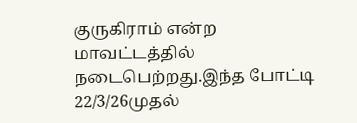குருகிராம் என்ற மாவட்டத்தில் நடைபெற்றது.இந்த போட்டி 22/3/26முதல்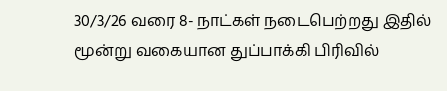30/3/26 வரை 8- நாட்கள் நடைபெற்றது இதில் மூன்று வகையான துப்பாக்கி பிரிவில்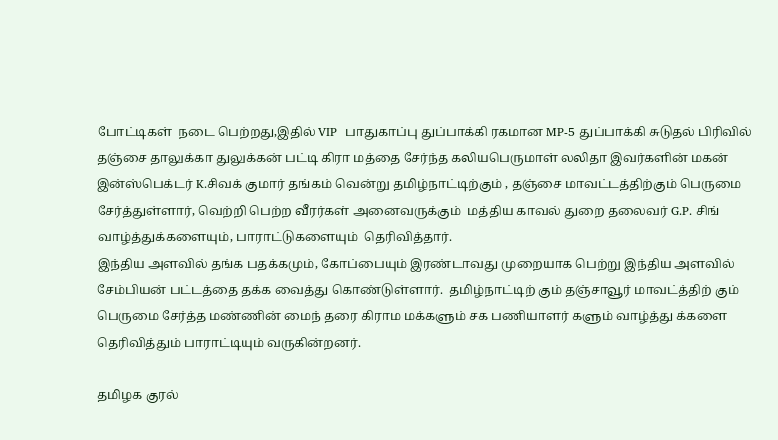போட்டிகள்  நடை பெற்றது,இதில் VIP  பாதுகாப்பு துப்பாக்கி ரகமான MP-5 துப்பாக்கி சுடுதல் பிரிவில் தஞ்சை தாலுக்கா துலுக்கன் பட்டி கிரா மத்தை சேர்ந்த கலியபெருமாள் லலிதா இவர்களின் மகன் இன்ஸ்பெக்டர் K.சிவக் குமார் தங்கம் வென்று தமிழ்நாட்டிற்கும் , தஞ்சை மாவட்டத்திற்கும் பெருமை சேர்த்துள்ளார், வெற்றி பெற்ற வீரர்கள் அனைவருக்கும்  மத்திய காவல் துறை தலைவர் G.P. சிங்  வாழ்த்துக்களையும், பாராட்டுகளையும்  தெரிவித்தார்.
இந்திய அளவில் தங்க பதக்கமும், கோப்பையும் இரண்டாவது முறையாக பெற்று இந்திய அளவில் சேம்பியன் பட்டத்தை தக்க வைத்து கொண்டுள்ளார்.  தமிழ்நாட்டிற் கும் தஞ்சாவூர் மாவட்த்திற் கும் பெருமை சேர்த்த மண்ணின் மைந் தரை கிராம மக்களும் சக பணியாளர் களும் வாழ்த்து க்களை தெரிவித்தும் பாராட்டியும் வருகின்றனர்.

தமிழக குரல்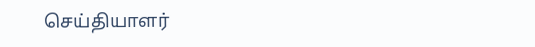செய்தியாளர்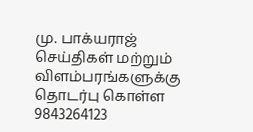மு. பாக்யராஜ் செய்திகள் மற்றும் விளம்பரங்களுக்கு தொடர்பு கொள்ள 9843264123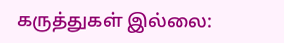கருத்துகள் இல்லை: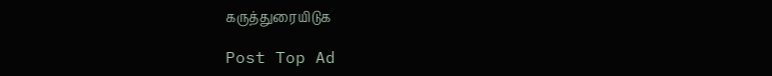கருத்துரையிடுக

Post Top Ad